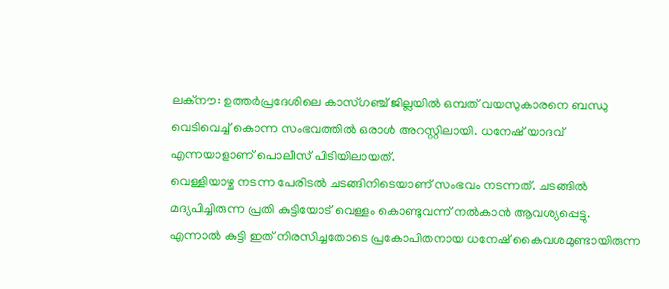ലക്നൗ: ഉത്തർപ്രദേശിലെ കാസ്ഗഞ്ച് ജില്ലയിൽ ഒമ്പത് വയസുകാരനെ ബന്ധു വെടിവെച്ച് കൊന്ന സംഭവത്തിൽ ഒരാൾ അറസ്റ്റിലായി. ധനേഷ് യാദവ് എന്നയാളാണ് പൊലീസ് പിടിയിലായത്.
വെള്ളിയാഴ്ച നടന്ന പേരിടൽ ചടങ്ങിനിടെയാണ് സംഭവം നടന്നത്. ചടങ്ങിൽ മദ്യപിച്ചിരുന്ന പ്രതി കുട്ടിയോട് വെള്ളം കൊണ്ടുവന്ന് നൽകാൻ ആവശ്യപ്പെട്ടു. എന്നാൽ കുട്ടി ഇത് നിരസിച്ചതോടെ പ്രകോപിതനായ ധനേഷ് കൈവശമുണ്ടായിരുന്ന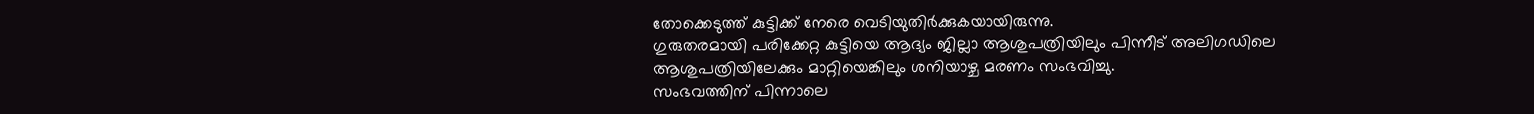തോക്കെടുത്ത് കുട്ടിക്ക് നേരെ വെടിയുതിർക്കുകയായിരുന്നു.
ഗുരുതരമായി പരിക്കേറ്റ കുട്ടിയെ ആദ്യം ജില്ലാ ആശുപത്രിയിലും പിന്നീട് അലിഗഡിലെ ആശുപത്രിയിലേക്കും മാറ്റിയെങ്കിലും ശനിയാഴ്ച മരണം സംഭവിച്ചു.
സംഭവത്തിന് പിന്നാലെ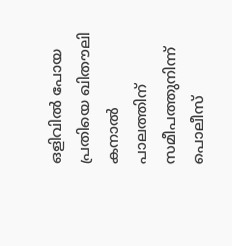ഒളിവിൽ പോയ പ്രതിയെ ഖിതൗലി കനാൽ പാലത്തിന് സമീപത്തുനിന്ന് പൊലീസ്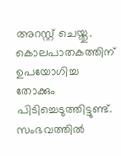അറസ്റ്റ് ചെയ്തു. കൊലപാതകത്തിന് ഉപയോഗിച്ച തോക്കും പിടിച്ചെടുത്തിട്ടുണ്ട്. സംഭവത്തിൽ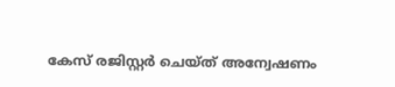കേസ് രജിസ്റ്റർ ചെയ്ത് അന്വേഷണം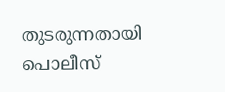തുടരുന്നതായി പൊലീസ്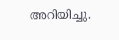അറിയിച്ചു.